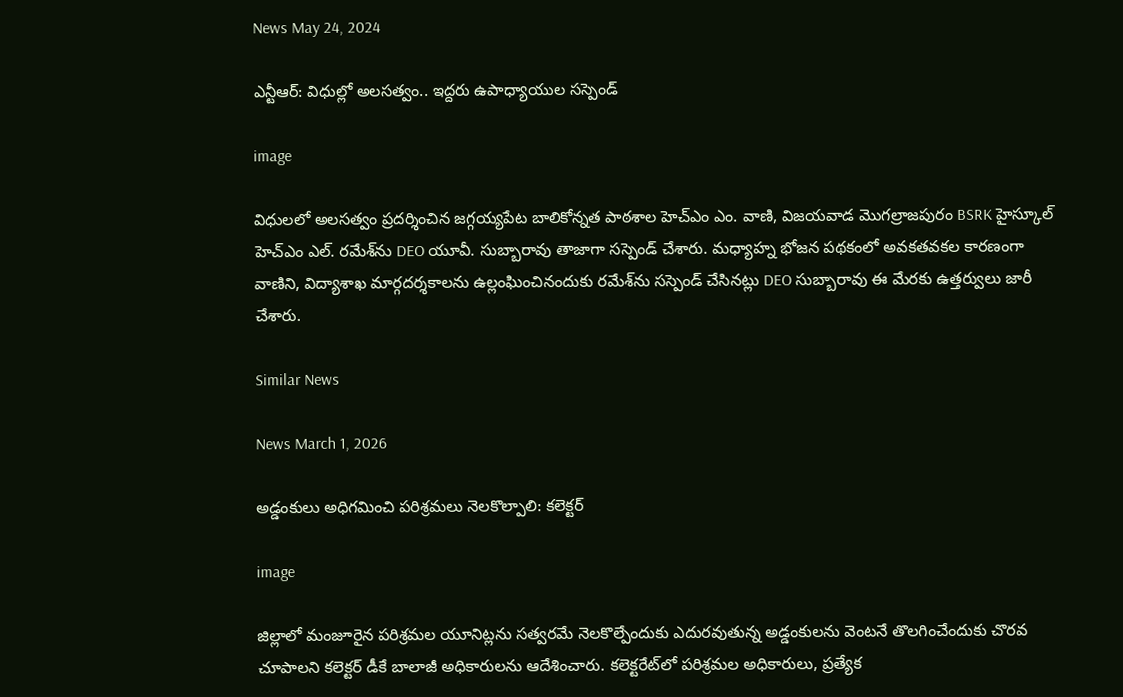News May 24, 2024

ఎన్టీఆర్: విధుల్లో అలసత్వం.. ఇద్దరు ఉపాధ్యాయుల సస్పెండ్

image

విధులలో అలసత్వం ప్రదర్శించిన జగ్గయ్యపేట బాలికోన్నత పాఠశాల హెచ్ఎం ఎం. వాణి, విజయవాడ మొగల్రాజపురం BSRK హైస్కూల్ హెచ్ఎం ఎల్. రమేశ్‌ను DEO యూవీ. సుబ్బారావు తాజాగా సస్పెండ్ చేశారు. మధ్యాహ్న భోజన పథకంలో అవకతవకల కారణంగా వాణిని, విద్యాశాఖ మార్గదర్శకాలను ఉల్లంఘించినందుకు రమేశ్‌ను సస్పెండ్ చేసినట్లు DEO సుబ్బారావు ఈ మేరకు ఉత్తర్వులు జారీ చేశారు.

Similar News

News March 1, 2026

అడ్డంకులు అధిగమించి పరిశ్రమలు నెలకొల్పాలి: కలెక్టర్

image

జిల్లాలో మంజూరైన పరిశ్రమల యూనిట్లను సత్వరమే నెలకొల్పేందుకు ఎదురవుతున్న అడ్డంకులను వెంటనే తొలగించేందుకు చొరవ చూపాలని కలెక్టర్ డీకే బాలాజీ అధికారులను ఆదేశించారు. కలెక్టరేట్‌లో పరిశ్రమల అధికారులు, ప్రత్యేక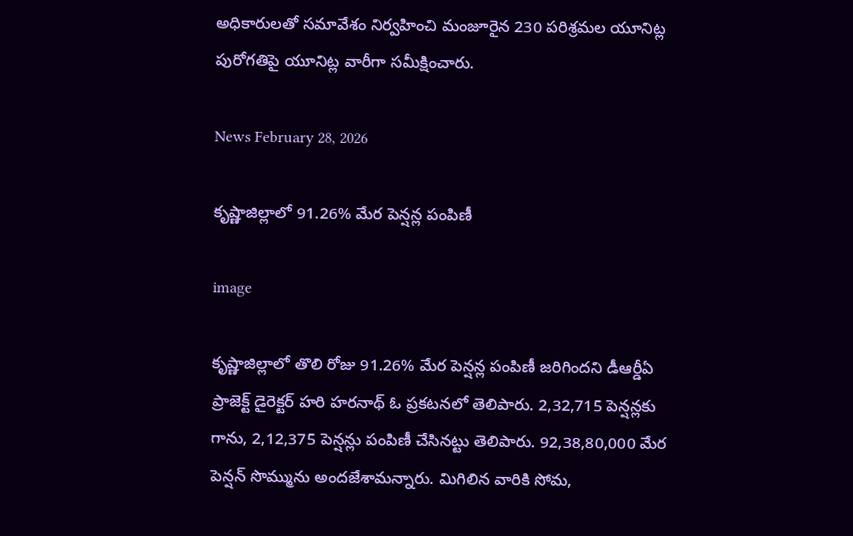అధికారులతో సమావేశం నిర్వహించి మంజూరైన 230 పరిశ్రమల యూనిట్ల పురోగతిపై యూనిట్ల వారీగా సమీక్షించారు.

News February 28, 2026

కృష్ణాజిల్లాలో 91.26% మేర పెన్షన్ల పంపిణీ

image

కృష్ణాజిల్లాలో తొలి రోజు 91.26% మేర పెన్షన్ల పంపిణీ జరిగిందని డీఆర్డీఏ ప్రాజెక్ట్ డైరెక్టర్ హరి హరనాథ్ ఓ ప్రకటనలో తెలిపారు. 2,32,715 పెన్షన్లకు గాను, 2,12,375 పెన్షన్లు పంపిణీ చేసినట్టు తెలిపారు. 92,38,80,000 మేర పెన్షన్ సొమ్మును అందజేశామన్నారు. మిగిలిన వారికి సోమ,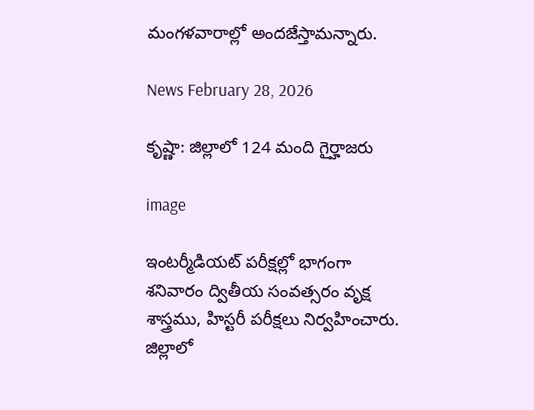మంగళవారాల్లో అందజేస్తామన్నారు.

News February 28, 2026

కృష్ణా: జిల్లాలో 124 మంది గైర్హాజరు

image

ఇంటర్మీడియట్ పరీక్షల్లో భాగంగా శనివారం ద్వితీయ సంవత్సరం వృక్ష శాస్త్రము, హిస్టరీ పరీక్షలు నిర్వహించారు. జిల్లాలో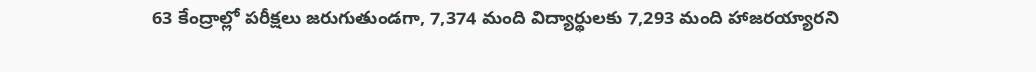63 కేంద్రాల్లో పరీక్షలు జరుగుతుండగా, 7,374 మంది విద్యార్థులకు 7,293 మంది హాజరయ్యారని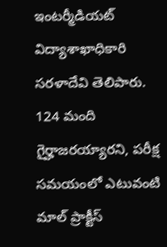ఇంటర్మీడియట్ విద్యాశాఖాధికారి సరళాదేవి తెలిపారు. 124 మంది గైర్హాజరయ్యారని, పరీక్ష సమయంలో ఎటువంటి మాల్ ప్రాక్టీస్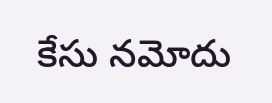కేసు నమోదు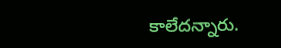కాలేదన్నారు.